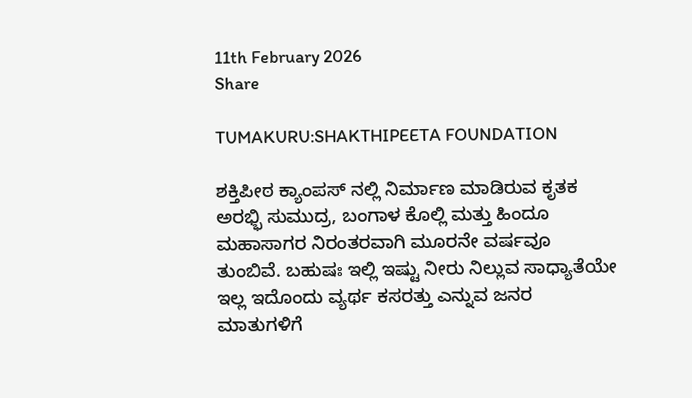11th February 2026
Share

TUMAKURU:SHAKTHIPEETA FOUNDATION

ಶಕ್ತಿಪೀಠ ಕ್ಯಾಂಪಸ್ ನಲ್ಲಿ ನಿರ್ಮಾಣ ಮಾಡಿರುವ ಕೃತಕ ಅರಭ್ಭಿ ಸುಮುದ್ರ, ಬಂಗಾಳ ಕೊಲ್ಲಿ ಮತ್ತು ಹಿಂದೂ ಮಹಾಸಾಗರ ನಿರಂತರವಾಗಿ ಮೂರನೇ ವರ್ಷವೂ ತುಂಬಿವೆ. ಬಹುಷಃ ಇಲ್ಲಿ ಇಷ್ಟು ನೀರು ನಿಲ್ಲುವ ಸಾಧ್ಯಾತೆಯೇ ಇಲ್ಲ ಇದೊಂದು ವ್ಯರ್ಥ ಕಸರತ್ತು ಎನ್ನುವ ಜನರ ಮಾತುಗಳಿಗೆ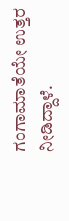ಗಂಗಾಮಾತೆಯೇ ಉತ್ತರ ನೀಡಿದ್ದಾಳೆ.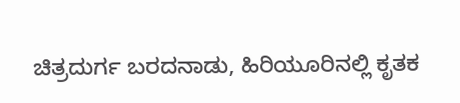ಚಿತ್ರದುರ್ಗ ಬರದನಾಡು, ಹಿರಿಯೂರಿನಲ್ಲಿ ಕೃತಕ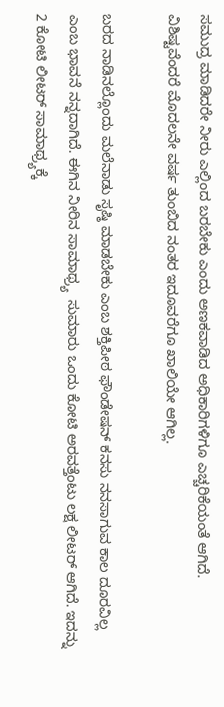ಸಮುದ್ರ ಮಾಡಿದರೇ ನೀರು ಎಲ್ಲಿಂದ ಬರಬೇಕು ಎಂದು ಅಣಕವಾಡಿದ ಅಧಿಕಾರಿಗಳಿಗೂ ಎಚ್ಚರಿಕೆಯಂತೆ ಆಗಿದೆ. ವಿಶಿಷ್ಟವೆಂದರೆ ಮೊದಲನೇ ವರ್ಷ ತುಂಬಿದ ನಂತರ ಇದೂವರೆಗೂ ಖಾಲಿಯೇ ಆಗಿಲ್ಲ.

ಬರದ ನಾಡಿನಲ್ಲೊಂದು ಮಲೆನಾಡು ಸೃಷ್ಠಿ ಮಾಡಬೇಕು ಎಂಬ ಶಕ್ತಿಪೀಠ ಫೌಂಡೇಷನ್ ಕನಸು ನನಸಾಗುವ ಕಾಲ ದೂರವಿಲ್ಲ ಎಂಬ ಭಾವನೆ ನನ್ನದಾಗಿದೆ. ಈಗಿನ ನೀರಿನ ಸಾಮಾಥ್ರ್ಯ  ಸುಮಾರು ಒಂದು ಕೋಟಿ ಅರವತ್ತೆಂಟು ಲಕ್ಷ ಲೀಟರ್ ಆಗಿದೆ. ಇದನ್ನು 2 ಕೋಟಿ ಲೀಟರ್ ಸಾಮಾಥ್ರ್ಯಕ್ಕೆ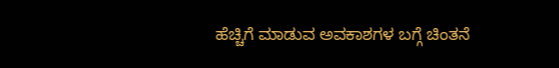ಹೆಚ್ಚಿಗೆ ಮಾಡುವ ಅವಕಾಶಗಳ ಬಗ್ಗೆ ಚಿಂತನೆ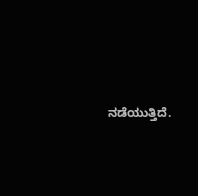ನಡೆಯುತ್ತಿದೆ.